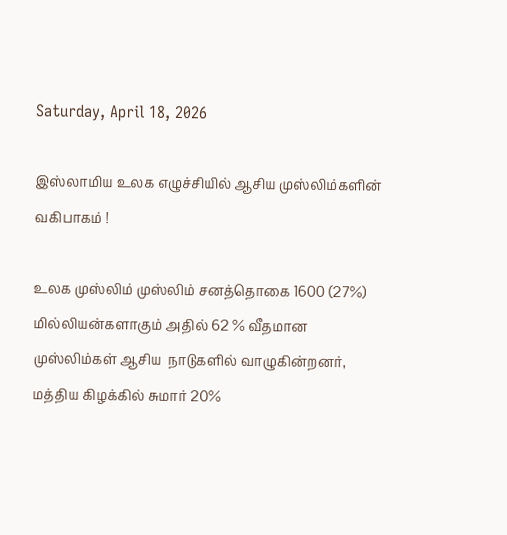Saturday, April 18, 2026

இஸ்லாமிய உலக எழுச்சியில் ஆசிய முஸ்லிம்களின் வகிபாகம் !

உலக முஸ்லிம் முஸ்லிம் சனத்தொகை 1600 (27%) மில்லியன்களாகும் அதில் 62 % வீதமான முஸ்லிம்கள் ஆசிய  நாடுகளில் வாழுகின்றனர், மத்திய கிழக்கில் சுமார் 20%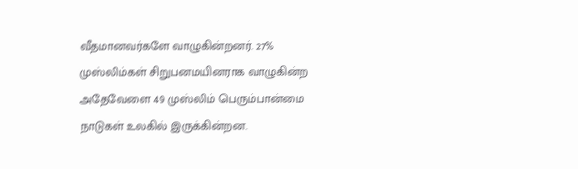வீதமானவர்களே வாழுகின்றனர். 27% முஸ்லிம்கள் சிறுபனமயினராக வாழுகின்ற அதேவேளை 49 முஸ்லிம் பெரும்பான்மை நாடுகள் உலகில் இருக்கின்றன.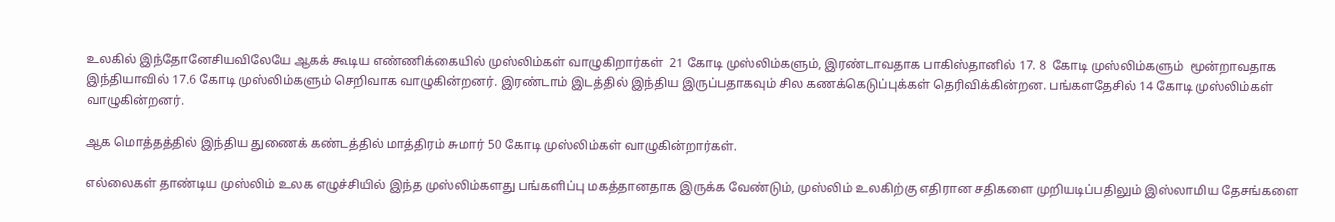உலகில் இந்தோனேசியவிலேயே ஆகக் கூடிய எண்ணிக்கையில் முஸ்லிம்கள் வாழுகிறார்கள்  21 கோடி முஸ்லிம்களும், இரண்டாவதாக பாகிஸ்தானில் 17. 8  கோடி முஸ்லிம்களும்  மூன்றாவதாக இந்தியாவில் 17.6 கோடி முஸ்லிம்களும் செறிவாக வாழுகின்றனர். இரண்டாம் இடத்தில் இந்திய இருப்பதாகவும் சில கணக்கெடுப்புக்கள் தெரிவிக்கின்றன. பங்களதேசில் 14 கோடி முஸ்லிம்கள் வாழுகின்றனர்.

ஆக மொத்தத்தில் இந்திய துணைக் கண்டத்தில் மாத்திரம் சுமார் 50 கோடி முஸ்லிம்கள் வாழுகின்றார்கள்.

எல்லைகள் தாண்டிய முஸ்லிம் உலக எழுச்சியில் இந்த முஸ்லிம்களது பங்களிப்பு மகத்தானதாக இருக்க வேண்டும், முஸ்லிம் உலகிற்கு எதிரான சதிகளை முறியடிப்பதிலும் இஸ்லாமிய தேசங்களை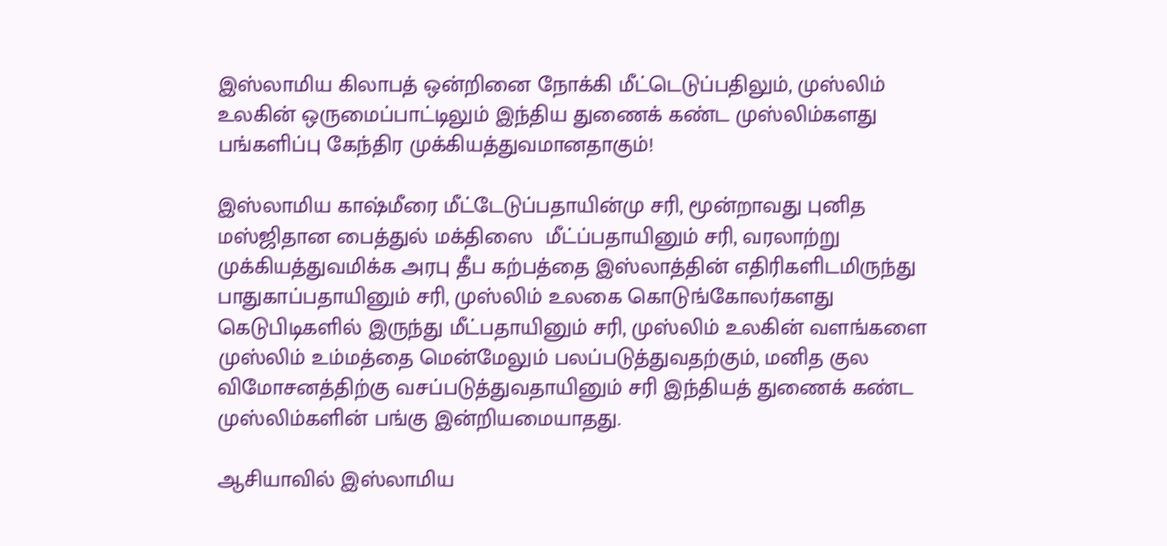இஸ்லாமிய கிலாபத் ஒன்றினை நோக்கி மீட்டெடுப்பதிலும், முஸ்லிம் உலகின் ஒருமைப்பாட்டிலும் இந்திய துணைக் கண்ட முஸ்லிம்களது பங்களிப்பு கேந்திர முக்கியத்துவமானதாகும்!

இஸ்லாமிய காஷ்மீரை மீட்டேடுப்பதாயின்மு சரி, மூன்றாவது புனித  மஸ்ஜிதான பைத்துல் மக்திஸை  மீட்ப்பதாயினும் சரி, வரலாற்று முக்கியத்துவமிக்க அரபு தீப கற்பத்தை இஸ்லாத்தின் எதிரிகளிடமிருந்து பாதுகாப்பதாயினும் சரி, முஸ்லிம் உலகை கொடுங்கோலர்களது கெடுபிடிகளில் இருந்து மீட்பதாயினும் சரி, முஸ்லிம் உலகின் வளங்களை முஸ்லிம் உம்மத்தை மென்மேலும் பலப்படுத்துவதற்கும், மனித குல விமோசனத்திற்கு வசப்படுத்துவதாயினும் சரி இந்தியத் துணைக் கண்ட முஸ்லிம்களின் பங்கு இன்றியமையாதது.

ஆசியாவில் இஸ்லாமிய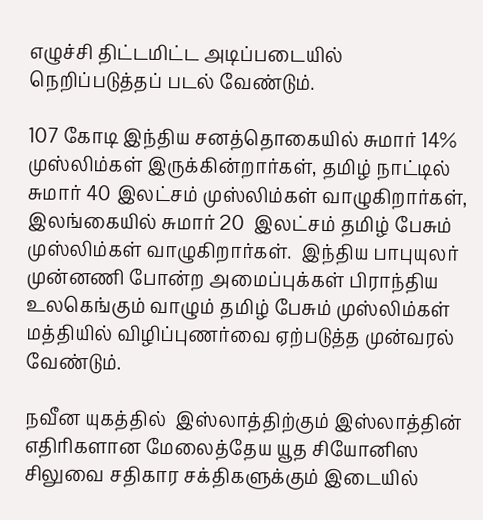எழுச்சி திட்டமிட்ட அடிப்படையில் நெறிப்படுத்தப் படல் வேண்டும்.

107 கோடி இந்திய சனத்தொகையில் சுமார் 14% முஸ்லிம்கள் இருக்கின்றார்கள், தமிழ் நாட்டில் சுமார் 40 இலட்சம் முஸ்லிம்கள் வாழுகிறார்கள், இலங்கையில் சுமார் 20  இலட்சம் தமிழ் பேசும் முஸ்லிம்கள் வாழுகிறார்கள்.  இந்திய பாபுயுலர் முன்னணி போன்ற அமைப்புக்கள் பிராந்திய உலகெங்கும் வாழும் தமிழ் பேசும் முஸ்லிம்கள் மத்தியில் விழிப்புணர்வை ஏற்படுத்த முன்வரல் வேண்டும்.

நவீன யுகத்தில்  இஸ்லாத்திற்கும் இஸ்லாத்தின் எதிரிகளான மேலைத்தேய யூத சியோனிஸ சிலுவை சதிகார சக்திகளுக்கும் இடையில்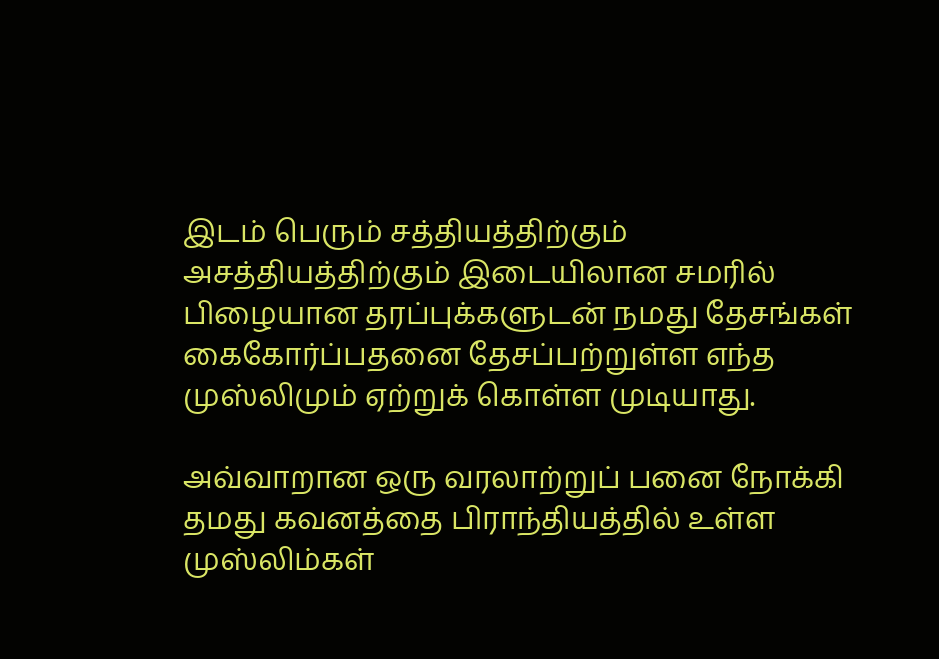இடம் பெரும் சத்தியத்திற்கும் அசத்தியத்திற்கும் இடையிலான சமரில் பிழையான தரப்புக்களுடன் நமது தேசங்கள் கைகோர்ப்பதனை தேசப்பற்றுள்ள எந்த முஸ்லிமும் ஏற்றுக் கொள்ள முடியாது.

அவ்வாறான ஒரு வரலாற்றுப் பனை நோக்கி தமது கவனத்தை பிராந்தியத்தில் உள்ள முஸ்லிம்கள்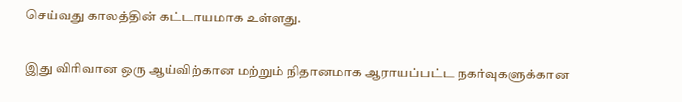செய்வது காலத்தின் கட்டாயமாக உள்ளது.

இது விரிவான ஒரு ஆய்விற்கான மற்றும் நிதானமாக ஆராயப்பட்ட நகர்வுகளுக்கான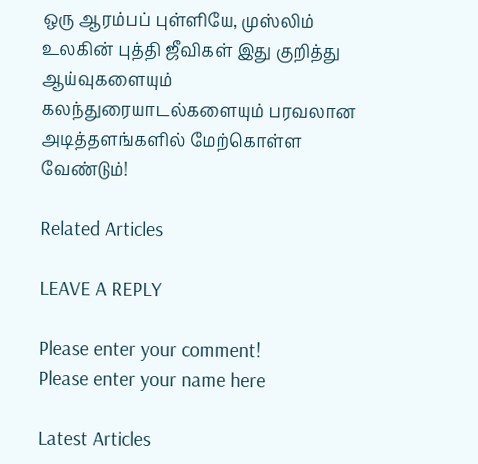ஒரு ஆரம்பப் புள்ளியே, முஸ்லிம் உலகின் புத்தி ஜீவிகள் இது குறித்து ஆய்வுகளையும் கலந்துரையாடல்களையும் பரவலான அடித்தளங்களில் மேற்கொள்ள வேண்டும்!

Related Articles

LEAVE A REPLY

Please enter your comment!
Please enter your name here

Latest Articles